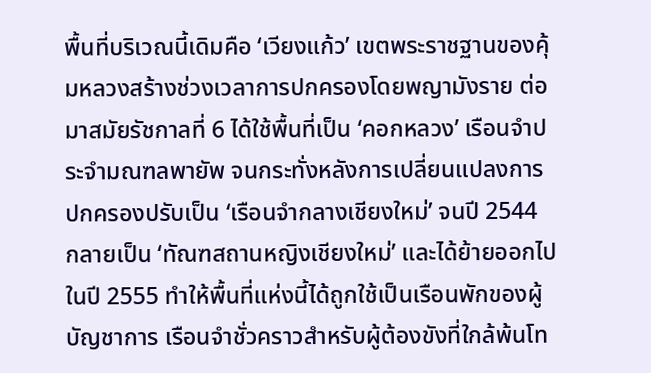พื้นที่บริเวณนี้เดิมคือ ‘เวียงแก้ว’ เขตพระราชฐานของคุ้มหลวงสร้างช่วงเวลาการปกครองโดยพญามังราย ต่อมาสมัยรัชกาลที่ 6 ได้ใช้พื้นที่เป็น ‘คอกหลวง’ เรือนจำประจำมณฑลพายัพ จนกระทั่งหลังการเปลี่ยนแปลงการปกครองปรับเป็น ‘เรือนจำกลางเชียงใหม่’ จนปี 2544 กลายเป็น ‘ทัณฑสถานหญิงเชียงใหม่’ และได้ย้ายออกไปในปี 2555 ทำให้พื้นที่แห่งนี้ได้ถูกใช้เป็นเรือนพักของผู้บัญชาการ เรือนจำชั่วคราวสำหรับผู้ต้องขังที่ใกล้พ้นโท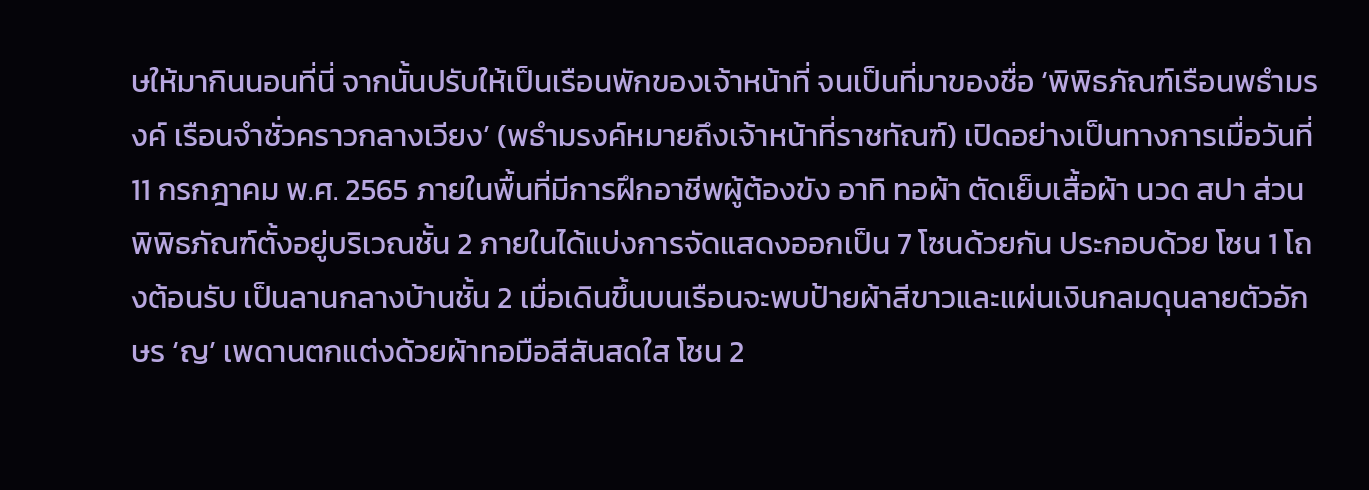ษให้มากินนอนที่นี่ จากนั้นปรับให้เป็นเรือนพักของเจ้าหน้าที่ จนเป็นที่มาของชื่อ ‘พิพิธภัณฑ์เรือนพธำมรงค์ เรือนจำชั่วคราวกลางเวียง’ (พธำมรงค์หมายถึงเจ้าหน้าที่ราชทัณฑ์) เปิดอย่างเป็นทางการเมื่อวันที่ 11 กรกฎาคม พ.ศ. 2565 ภายในพื้นที่มีการฝึกอาชีพผู้ต้องขัง อาทิ ทอผ้า ตัดเย็บเสื้อผ้า นวด สปา ส่วนพิพิธภัณฑ์ตั้งอยู่บริเวณชั้น 2 ภายในได้แบ่งการจัดแสดงออกเป็น 7 โซนด้วยกัน ประกอบด้วย โซน 1 โถงต้อนรับ เป็นลานกลางบ้านชั้น 2 เมื่อเดินขึ้นบนเรือนจะพบป้ายผ้าสีขาวและแผ่นเงินกลมดุนลายตัวอักษร ‘ญ’ เพดานตกแต่งด้วยผ้าทอมือสีสันสดใส โซน 2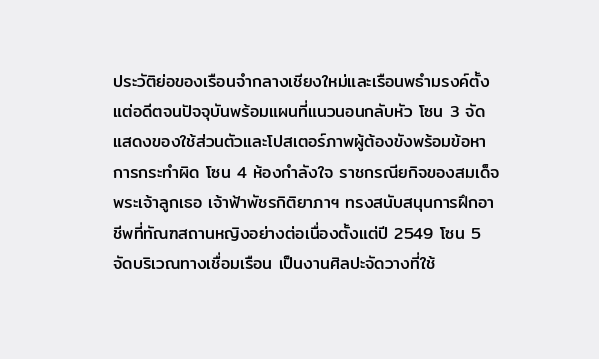ประวัติย่อของเรือนจำกลางเชียงใหม่และเรือนพธำมรงค์ตั้งแต่อดีตจนปัจจุบันพร้อมแผนที่แนวนอนกลับหัว โซน 3 จัดแสดงของใช้ส่วนตัวและโปสเตอร์ภาพผู้ต้องขังพร้อมข้อหาการกระทำผิด โซน 4 ห้องกำลังใจ ราชกรณียกิจของสมเด็จพระเจ้าลูกเธอ เจ้าฟ้าพัชรกิติยาภาฯ ทรงสนับสนุนการฝึกอาชีพที่ทัณฑสถานหญิงอย่างต่อเนื่องตั้งแต่ปี 2549 โซน 5 จัดบริเวณทางเชื่อมเรือน เป็นงานศิลปะจัดวางที่ใช้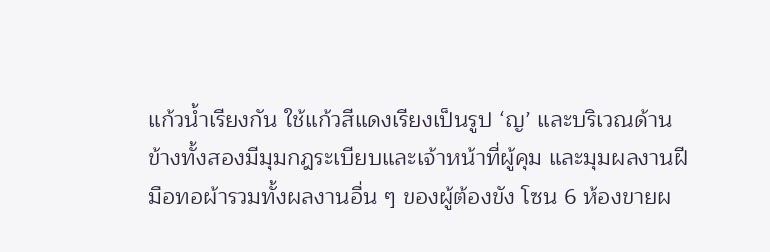แก้วน้ำเรียงกัน ใช้แก้วสีแดงเรียงเป็นรูป ‘ญ’ และบริเวณด้านข้างทั้งสองมีมุมกฎระเบียบและเจ้าหน้าที่ผู้คุม และมุมผลงานฝีมือทอผ้ารวมทั้งผลงานอื่น ๆ ของผู้ต้องขัง โซน 6 ห้องขายผ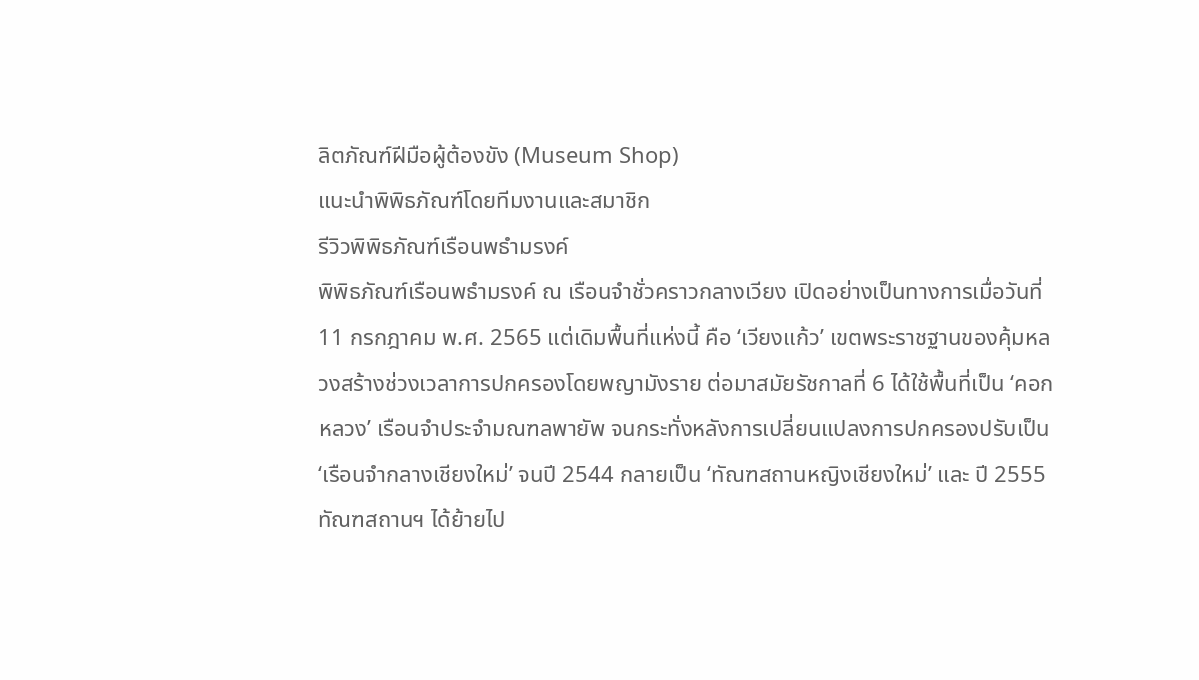ลิตภัณฑ์ฝีมือผู้ต้องขัง (Museum Shop)
แนะนำพิพิธภัณฑ์โดยทีมงานและสมาชิก
รีวิวพิพิธภัณฑ์เรือนพธำมรงค์
พิพิธภัณฑ์เรือนพธำมรงค์ ณ เรือนจำชั่วคราวกลางเวียง เปิดอย่างเป็นทางการเมื่อวันที่ 11 กรกฎาคม พ.ศ. 2565 แต่เดิมพื้นที่แห่งนี้ คือ ‘เวียงแก้ว’ เขตพระราชฐานของคุ้มหลวงสร้างช่วงเวลาการปกครองโดยพญามังราย ต่อมาสมัยรัชกาลที่ 6 ได้ใช้พื้นที่เป็น ‘คอกหลวง’ เรือนจำประจำมณฑลพายัพ จนกระทั่งหลังการเปลี่ยนแปลงการปกครองปรับเป็น ‘เรือนจำกลางเชียงใหม่’ จนปี 2544 กลายเป็น ‘ทัณฑสถานหญิงเชียงใหม่’ และ ปี 2555 ทัณฑสถานฯ ได้ย้ายไป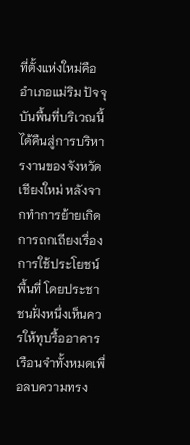ที่ตั้งแห่งใหม่คืออำเภอแม่ริม ปัจจุบันพื้นที่บริเวณนี้ได้คืนสู่การบริหารงานของจังหวัดเชียงใหม่ หลังจากทำการย้ายเกิดการถกเถียงเรื่องการใช้ประโยชน์พื้นที่ โดยประชาชนฝั่งหนึ่งเห็นควรให้ทุบรื้ออาคารเรือนจำทั้งหมดเพื่อลบความทรง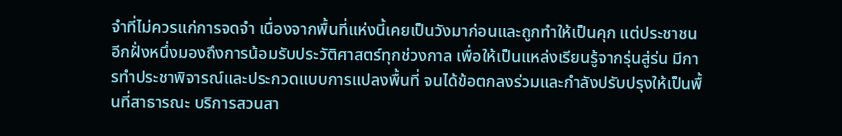จำที่ไม่ควรแก่การจดจำ เนื่องจากพื้นที่แห่งนี้เคยเป็นวังมาก่อนและถูกทำให้เป็นคุก แต่ประชาชนอีกฝั่งหนึ่งมองถึงการน้อมรับประวัติศาสตร์ทุกช่วงกาล เพื่อให้เป็นแหล่งเรียนรู้จากรุ่นสู่ร่น มีการทำประชาพิจารณ์และประกวดแบบการแปลงพื้นที่ จนได้ข้อตกลงร่วมและกำลังปรับปรุงให้เป็นพื้นที่สาธารณะ บริการสวนสา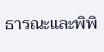ธารณะและพิพิ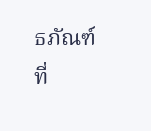ธภัณฑ์
ที่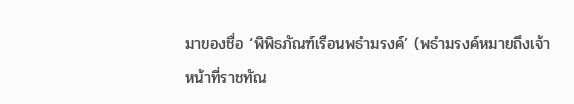มาของชื่อ ‘พิพิธภัณฑ์เรือนพธำมรงค์’ (พธำมรงค์หมายถึงเจ้าหน้าที่ราชทัณ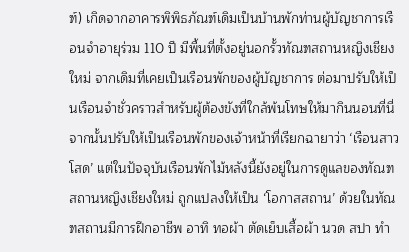ฑ์) เกิดจากอาคารพิพิธภัณฑ์เดิมเป็นบ้านพักท่านผู้บัญชาการเรือนจำอายุร่วม 110 ปี มีพื้นที่ตั้งอยู่นอกรั้วทัณฑสถานหญิงเชียงใหม่ จากเดิมที่เคยเป็นเรือนพักของผู้บัญชาการ ต่อมาปรับให้เป็นเรือนจำชั่วคราวสำหรับผู้ต้องขังที่ใกล้พ้นโทษให้มากินนอนที่นี่ จากนั้นปรับให้เป็นเรือนพักของเจ้าหน้าที่เรียกฉายาว่า ‘เรือนสาวโสด’ แต่ในปัจจุบันเรือนพักไม้หลังนี้ยังอยู่ในการดูแลของทัณฑสถานหญิงเชียงใหม่ ถูกแปลงให้เป็น ‘โอกาสสถาน’ ด้วยในทัณฑสถานมีการฝึกอาชีพ อาทิ ทอผ้า ตัดเย็บเสื้อผ้า นวด สปา ทำ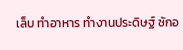เล็บ ทำอาหาร ทำงานประดิษฐ์ ซักอ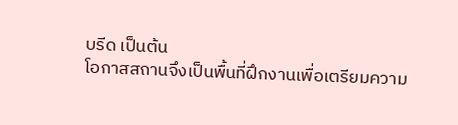บรีด เป็นต้น
โอกาสสถานจึงเป็นพื้นที่ฝึกงานเพื่อเตรียมความ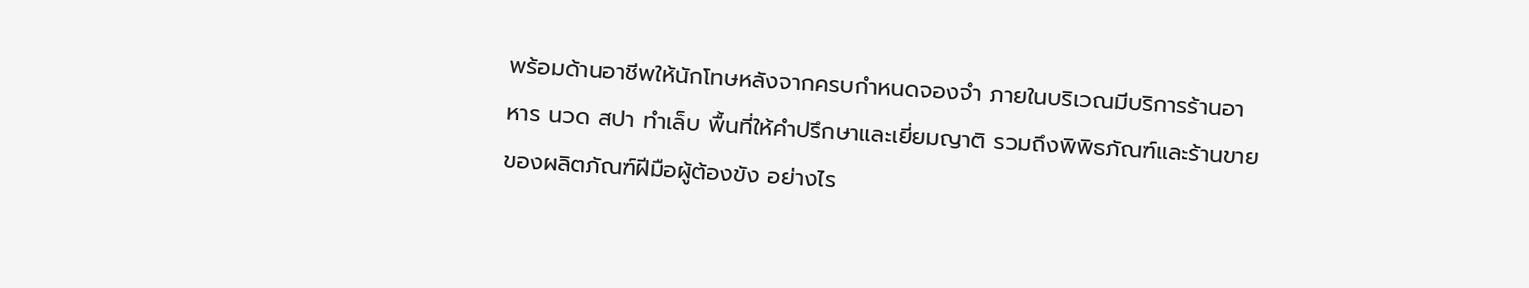พร้อมด้านอาชีพให้นักโทษหลังจากครบกำหนดจองจำ ภายในบริเวณมีบริการร้านอาหาร นวด สปา ทำเล็บ พื้นที่ให้คำปรึกษาและเยี่ยมญาติ รวมถึงพิพิธภัณฑ์และร้านขายของผลิตภัณฑ์ฝีมือผู้ต้องขัง อย่างไร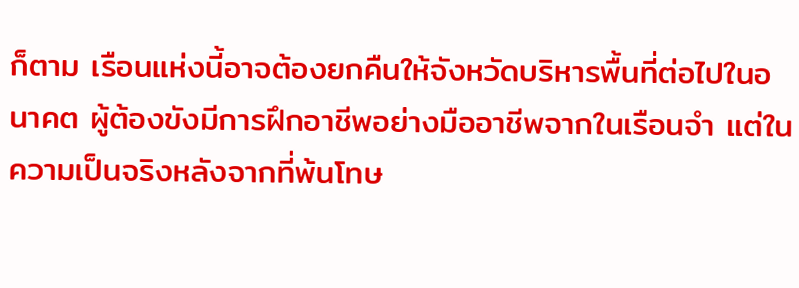ก็ตาม เรือนแห่งนี้อาจต้องยกคืนให้จังหวัดบริหารพื้นที่ต่อไปในอนาคต ผู้ต้องขังมีการฝึกอาชีพอย่างมืออาชีพจากในเรือนจำ แต่ในความเป็นจริงหลังจากที่พ้นโทษ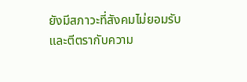ยังมีสภาวะที่สังคมไม่ยอมรับและตีตรากับความ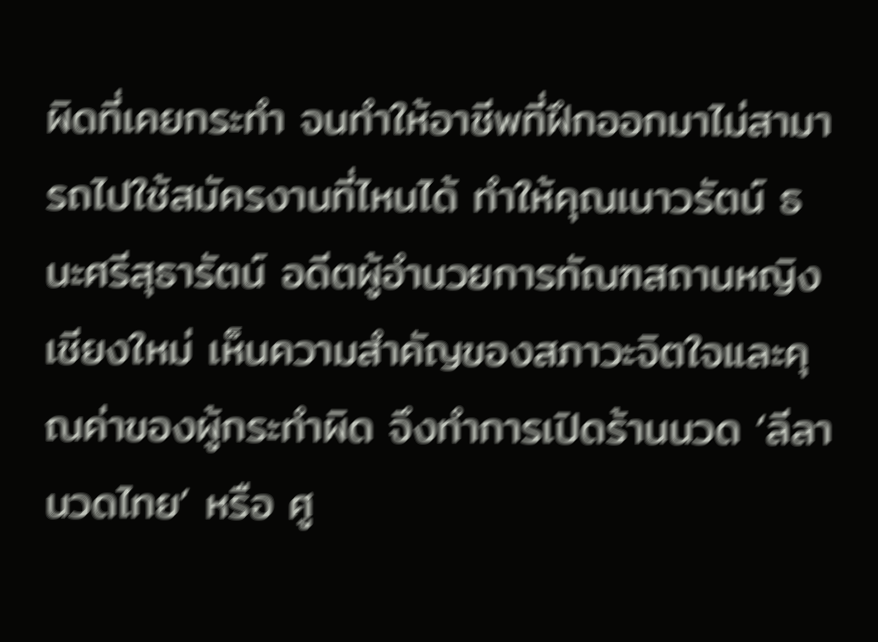ผิดที่เคยกระทำ จนทำให้อาชีพที่ฝึกออกมาไม่สามารถไปใช้สมัครงานที่ไหนได้ ทำให้คุณเนาวรัตน์ ธนะศรีสุธารัตน์ อดีตผู้อำนวยการทัณฑสถานหญิงเชียงใหม่ เห็นความสำคัญของสภาวะจิตใจและคุณค่าของผู้กระทำผิด จึงทำการเปิดร้านนวด ‘ลีลานวดไทย’ หรือ ศู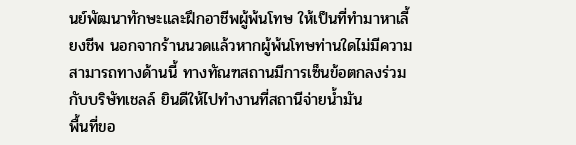นย์พัฒนาทักษะและฝึกอาชีพผู้พ้นโทษ ให้เป็นที่ทำมาหาเลี้ยงชีพ นอกจากร้านนวดแล้วหากผู้พ้นโทษท่านใดไม่มีความสามารถทางด้านนี้ ทางทัณฑสถานมีการเซ็นข้อตกลงร่วมกับบริษัทเชลล์ ยินดีให้ไปทำงานที่สถานีจ่ายน้ำมัน
พื้นที่ขอ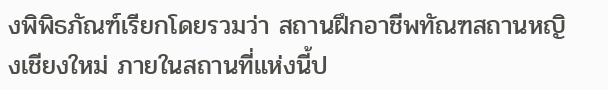งพิพิธภัณฑ์เรียกโดยรวมว่า สถานฝึกอาชีพทัณฑสถานหญิงเชียงใหม่ ภายในสถานที่แห่งนี้ป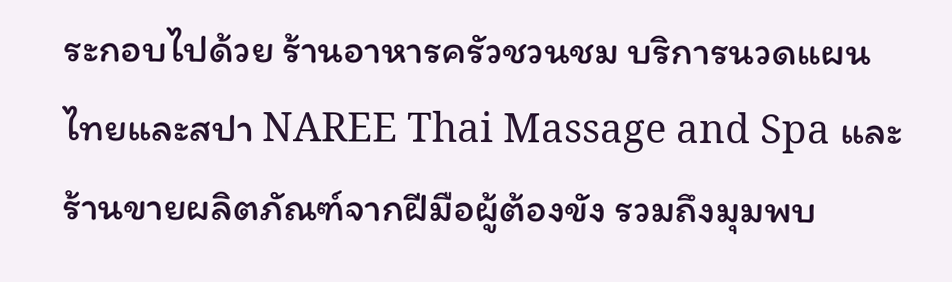ระกอบไปด้วย ร้านอาหารครัวชวนชม บริการนวดแผนไทยและสปา NAREE Thai Massage and Spa และร้านขายผลิตภัณฑ์จากฝีมือผู้ต้องขัง รวมถึงมุมพบ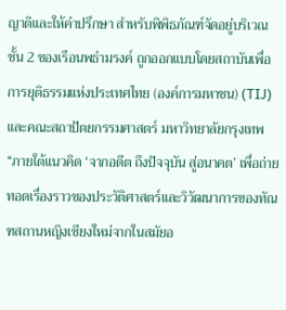ญาติและให้คำปรึกษา สำหรับพิพิธภัณฑ์จัดอยู่บริเวณชั้น 2 ของเรือนพธำมรงค์ ถูกออกแบบโดยสถาบันเพื่อการยุติธรรมแห่งประเทศไทย (องค์การมหาชน) (TIJ) และคณะสถาปัตยกรรมศาสตร์ มหาวิทยาลัยกรุงเทพ “ภายใต้แนวคิด ‘จากอดีต ถึงปัจจุบัน สู่อนาคต’ เพื่อถ่ายทอดเรื่องราวของประวัติศาสตร์และวิวัฒนาการของทัณฑสถานหญิงเชียงใหม่จากในสมัยอ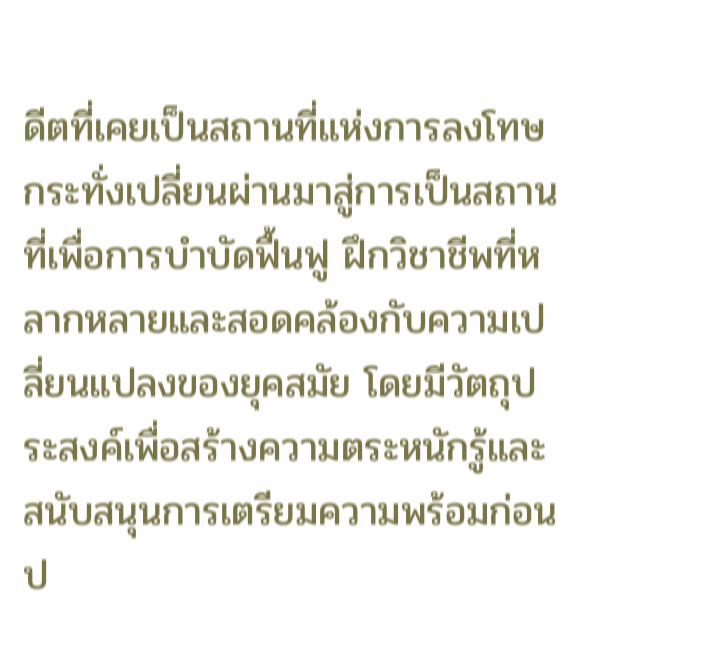ดีตที่เคยเป็นสถานที่แห่งการลงโทษ กระทั่งเปลี่ยนผ่านมาสู่การเป็นสถานที่เพื่อการบำบัดฟื้นฟู ฝึกวิชาชีพที่หลากหลายและสอดคล้องกับความเปลี่ยนแปลงของยุคสมัย โดยมีวัตถุประสงค์เพื่อสร้างความตระหนักรู้และสนับสนุนการเตรียมความพร้อมก่อนป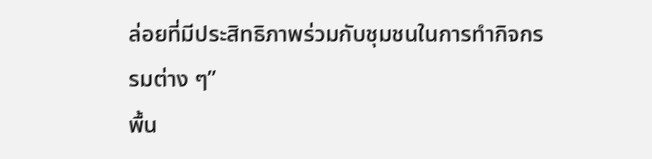ล่อยที่มีประสิทธิภาพร่วมกับชุมชนในการทำกิจกรรมต่าง ๆ”
พื้น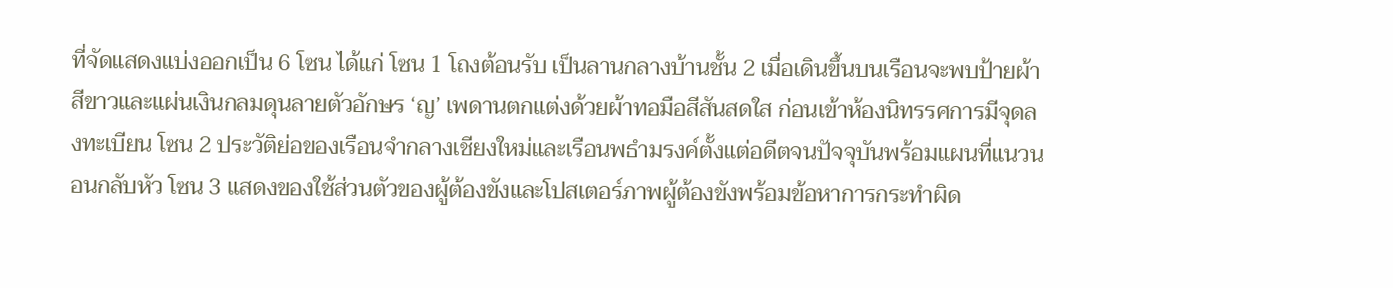ที่จัดแสดงแบ่งออกเป็น 6 โซน ได้แก่ โซน 1 โถงต้อนรับ เป็นลานกลางบ้านชั้น 2 เมื่อเดินขึ้นบนเรือนจะพบป้ายผ้าสีขาวและแผ่นเงินกลมดุนลายตัวอักษร ‘ญ’ เพดานตกแต่งด้วยผ้าทอมือสีสันสดใส ก่อนเข้าห้องนิทรรศการมีจุดลงทะเบียน โซน 2 ประวัติย่อของเรือนจำกลางเชียงใหม่และเรือนพธำมรงค์ตั้งแต่อดีตจนปัจจุบันพร้อมแผนที่แนวนอนกลับหัว โซน 3 แสดงของใช้ส่วนตัวของผู้ต้องขังและโปสเตอร์ภาพผู้ต้องขังพร้อมข้อหาการกระทำผิด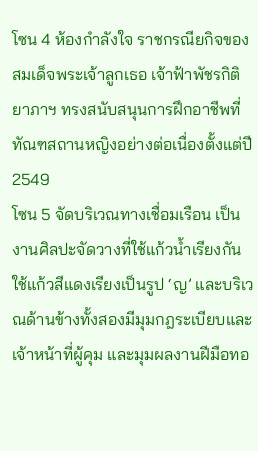โซน 4 ห้องกำลังใจ ราชกรณียกิจของสมเด็จพระเจ้าลูกเธอ เจ้าฟ้าพัชรกิติยาภาฯ ทรงสนับสนุนการฝึกอาชีพที่ทัณฑสถานหญิงอย่างต่อเนื่องตั้งแต่ปี 2549
โซน 5 จัดบริเวณทางเชื่อมเรือน เป็นงานศิลปะจัดวางที่ใช้แก้วน้ำเรียงกัน ใช้แก้วสีแดงเรียงเป็นรูป ‘ญ’ และบริเวณด้านข้างทั้งสองมีมุมกฎระเบียบและเจ้าหน้าที่ผู้คุม และมุมผลงานฝีมือทอ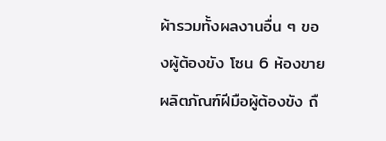ผ้ารวมทั้งผลงานอื่น ๆ ของผู้ต้องขัง โซน 6 ห้องขายผลิตภัณฑ์ฝีมือผู้ต้องขัง ถื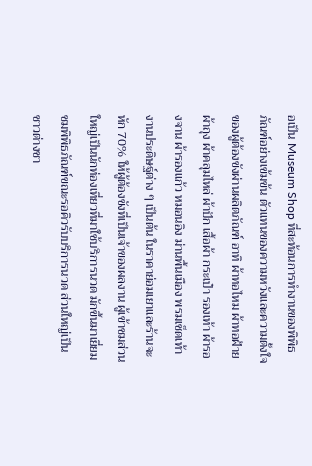อเป็น Museum Shop ที่สะท้อนการทำงานของพิพิธภัณฑ์อย่างเข้มข้น ตัวแทนของความหวังและความตั้งใจของผู้ต้องขังผ่านผลิตภัณฑ์ อาทิ ผ้าทอไหม ผ้าทอฝ้าย ผ้าถุง ผ้าคลุมไหล่ ผ้าปัก เสื้อผ้า กระเป๋า รองเท้า ผ้ารองจาน ผ้ารองแก้ว หมอนอิง ม่านพื้นเมือง พรมเช็ดเท้า งานประดิษฐ์ต่าง ๆ เป็นต้น ในราคาย่อมเยาและร้านจะหัก 70% ให้ผู้ต้องขังที่เป็นเจ้าของผลงาน ผู้เข้าชมส่วนใหญ่เป็นนักท่องเที่ยวที่มาใช้บริการนวด มักขึ้นมาเยี่ยมชมพิพิธภัณฑ์ขณะรอคิวรับบริการนวด ส่วนใหญ่เป็นชาวต่างชา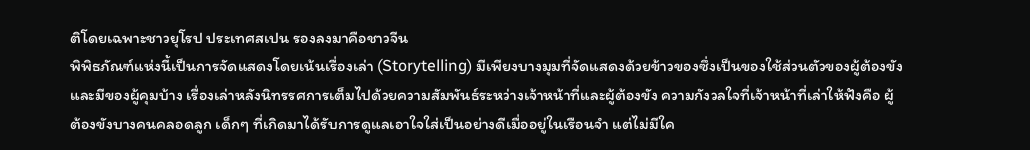ติโดยเฉพาะชาวยุโรป ประเทศสเปน รองลงมาคือชาวจีน
พิพิธภัณฑ์แห่งนี้เป็นการจัดแสดงโดยเน้นเรื่องเล่า (Storytelling) มีเพียงบางมุมที่จัดแสดงด้วยข้าวของซึ่งเป็นของใช้ส่วนตัวของผู้ต้องขัง และมีของผู้คุมบ้าง เรื่องเล่าหลังนิทรรศการเต็มไปด้วยความสัมพันธ์ระหว่างเจ้าหน้าที่และผู้ต้องขัง ความกังวลใจที่เจ้าหน้าที่เล่าให้ฟังคือ ผู้ต้องขังบางคนคลอดลูก เด็กๆ ที่เกิดมาได้รับการดูแลเอาใจใส่เป็นอย่างดีเมื่ออยู่ในเรือนจำ แต่ไม่มีใค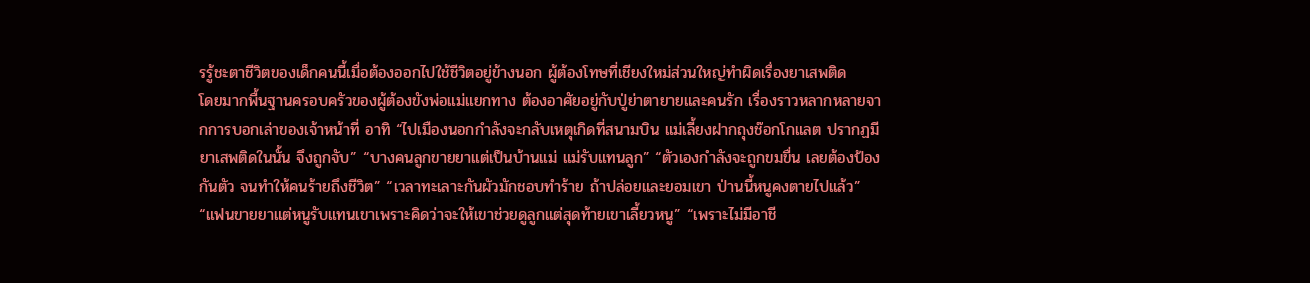รรู้ชะตาชีวิตของเด็กคนนี้เมื่อต้องออกไปใช้ชีวิตอยู่ข้างนอก ผู้ต้องโทษที่เชียงใหม่ส่วนใหญ่ทำผิดเรื่องยาเสพติด
โดยมากพื้นฐานครอบครัวของผู้ต้องขังพ่อแม่แยกทาง ต้องอาศัยอยู่กับปู่ย่าตายายและคนรัก เรื่องราวหลากหลายจากการบอกเล่าของเจ้าหน้าที่ อาทิ “ไปเมืองนอกกำลังจะกลับเหตุเกิดที่สนามบิน แม่เลี้ยงฝากถุงช๊อกโกแลต ปรากฏมียาเสพติดในนั้น จึงถูกจับ” “บางคนลูกขายยาแต่เป็นบ้านแม่ แม่รับแทนลูก” “ตัวเองกำลังจะถูกขมขื่น เลยต้องป้องกันตัว จนทำให้คนร้ายถึงชีวิต” “เวลาทะเลาะกันผัวมักชอบทำร้าย ถ้าปล่อยและยอมเขา ป่านนี้หนูคงตายไปแล้ว” “แฟนขายยาแต่หนูรับแทนเขาเพราะคิดว่าจะให้เขาช่วยดูลูกแต่สุดท้ายเขาเลี้ยวหนู” “เพราะไม่มีอาชี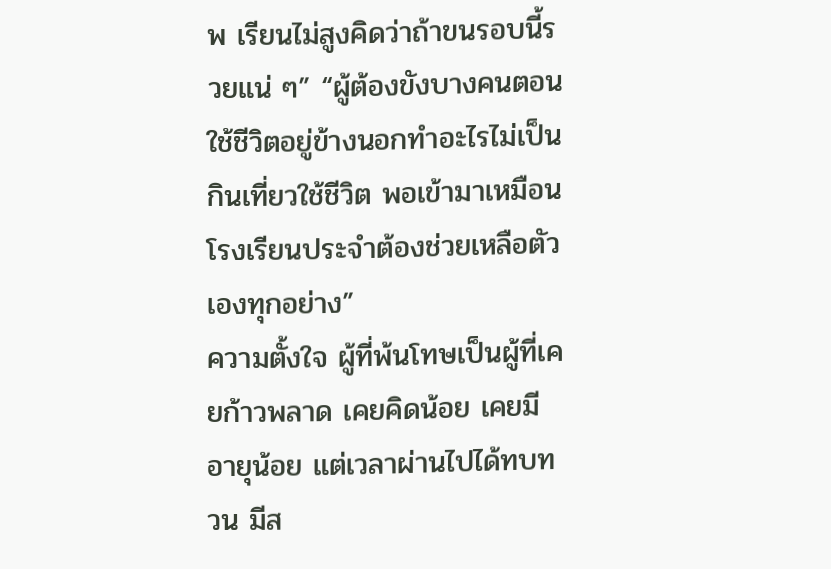พ เรียนไม่สูงคิดว่าถ้าขนรอบนี้รวยแน่ ๆ” “ผู้ต้องขังบางคนตอนใช้ชีวิตอยู่ข้างนอกทำอะไรไม่เป็น กินเที่ยวใช้ชีวิต พอเข้ามาเหมือนโรงเรียนประจำต้องช่วยเหลือตัวเองทุกอย่าง”
ความตั้งใจ ผู้ที่พ้นโทษเป็นผู้ที่เคยก้าวพลาด เคยคิดน้อย เคยมีอายุน้อย แต่เวลาผ่านไปได้ทบทวน มีส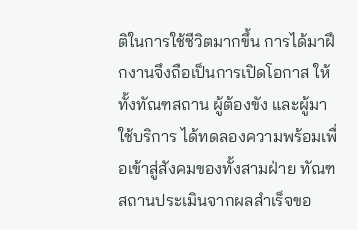ติในการใช้ชีวิตมากขึ้น การได้มาฝึกงานจึงถือเป็นการเปิดโอกาส ให้ทั้งทัณฑสถาน ผู้ต้องขัง และผู้มาใช้บริการ ได้ทดลองความพร้อมเพื่อเข้าสู่สังคมของทั้งสามฝ่าย ทัณฑสถานประเมินจากผลสำเร็จขอ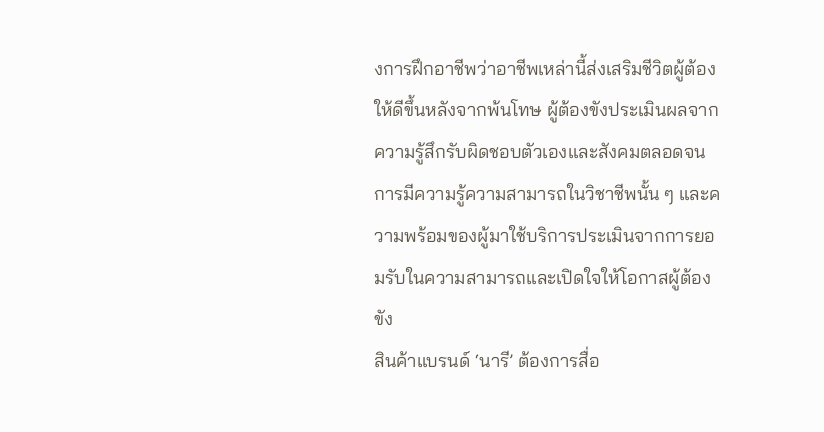งการฝึกอาชีพว่าอาชีพเหล่านี้ส่งเสริมชีวิตผู้ต้องให้ดีขึ้นหลังจากพ้นโทษ ผู้ต้องขังประเมินผลจากความรู้สึกรับผิดชอบตัวเองและสังคมตลอดจนการมีความรู้ความสามารถในวิชาชีพนั้น ๆ และความพร้อมของผู้มาใช้บริการประเมินจากการยอมรับในความสามารถและเปิดใจให้โอกาสผู้ต้องขัง
สินค้าแบรนด์ ‘นารี’ ต้องการสื่อ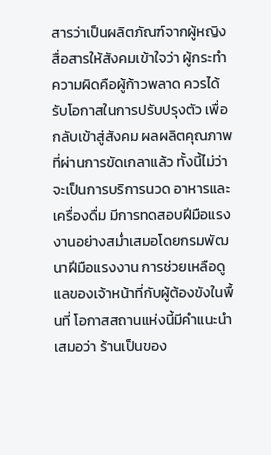สารว่าเป็นผลิตภัณฑ์จากผู้หญิง สื่อสารให้สังคมเข้าใจว่า ผู้กระทำความผิดคือผู้ก้าวพลาด ควรได้รับโอกาสในการปรับปรุงตัว เพื่อกลับเข้าสู่สังคม ผลผลิตคุณภาพที่ผ่านการขัดเกลาแล้ว ทั้งนี้ไม่ว่าจะเป็นการบริการนวด อาหารและเครื่องดื่ม มีการทดสอบฝีมือแรงงานอย่างสม่ำเสมอโดยกรมพัฒนาฝีมือแรงงาน การช่วยเหลือดูแลของเจ้าหน้าที่กับผู้ต้องขังในพื้นที่ โอกาสสถานแห่งนี้มีคำแนะนำเสมอว่า ร้านเป็นของ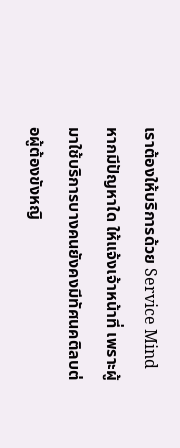เราต้องให้บริการด้วย Service Mind หากมีปัญหาใด ให้แจ้งเจ้าหน้าที่ เพราะผู้มาใช้บริการบางคนยังคงมีทัศนคติลบต่อผู้ต้องขังหญิ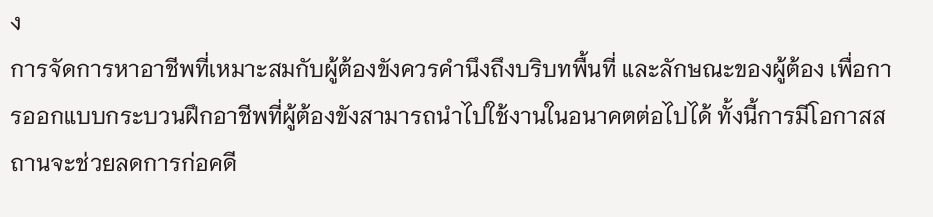ง
การจัดการหาอาชีพที่เหมาะสมกับผู้ต้องขังควรคำนึงถึงบริบทพื้นที่ และลักษณะของผู้ต้อง เพื่อการออกแบบกระบวนฝึกอาชีพที่ผู้ต้องขังสามารถนำไปใช้งานในอนาคตต่อไปได้ ทั้งนี้การมีโอกาสสถานจะช่วยลดการก่อคดี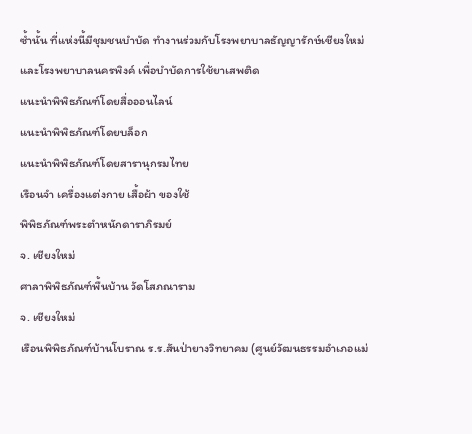ซ้ำนั้น ที่แห่งนี้มีชุมชนบำบัด ทำงานร่วมกับโรงพยาบาลธัญญารักษ์เชียงใหม่และโรงพยาบาลนครพิงค์ เพื่อบำบัดการใช้ยาเสพติด
แนะนำพิพิธภัณฑ์โดยสื่อออนไลน์
แนะนำพิพิธภัณฑ์โดยบล็อก
แนะนำพิพิธภัณฑ์โดยสารานุกรมไทย
เรือนจำ เครื่องแต่งกาย เสื้อผ้า ของใช้
พิพิธภัณฑ์พระตำหนักดาราภิรมย์
จ. เชียงใหม่
ศาลาพิพิธภัณฑ์พื้นบ้าน วัดโสภณาราม
จ. เชียงใหม่
เรือนพิพิธภัณฑ์บ้านโบราณ ร.ร.สันป่ายางวิทยาคม (ศูนย์วัฒนธรรมอำเภอแม่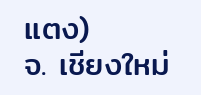แตง)
จ. เชียงใหม่